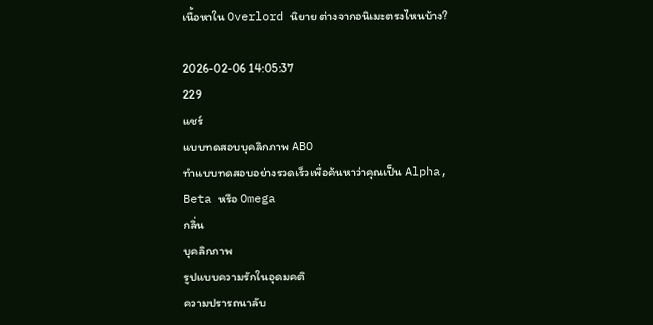เนื้อหาใน Overlord นิยาย ต่างจากอนิเมะตรงไหนบ้าง?

2026-02-06 14:05:37
229
แชร์
แบบทดสอบบุคลิกภาพ ABO
ทำแบบทดสอบอย่างรวดเร็วเพื่อค้นหาว่าคุณเป็น Alpha, Beta หรือ Omega
กลิ่น
บุคลิกภาพ
รูปแบบความรักในอุดมคติ
ความปรารถนาลับ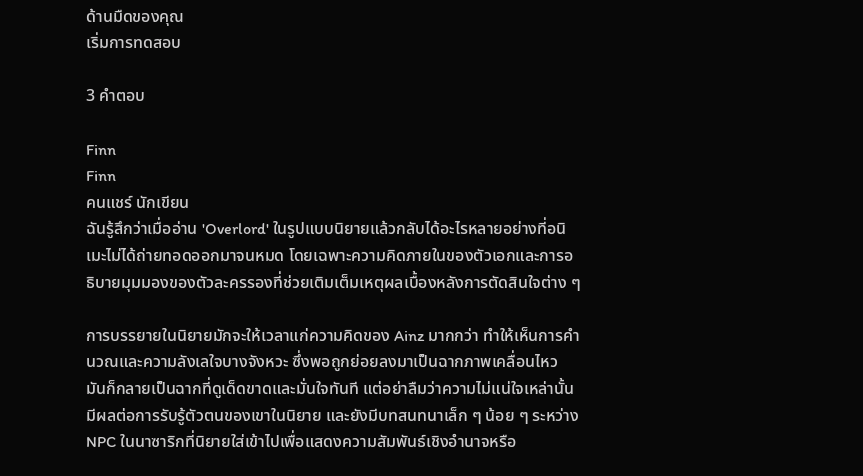ด้านมืดของคุณ
เริ่มการทดสอบ

3 คำตอบ

Finn
Finn
คนแชร์ นักเขียน
ฉันรู้สึกว่าเมื่ออ่าน 'Overlord' ในรูปแบบนิยายแล้วกลับได้อะไรหลายอย่างที่อนิเมะไม่ได้ถ่ายทอดออกมาจนหมด โดยเฉพาะความคิดภายในของตัวเอกและการอธิบายมุมมองของตัวละครรองที่ช่วยเติมเต็มเหตุผลเบื้องหลังการตัดสินใจต่าง ๆ

การบรรยายในนิยายมักจะให้เวลาแก่ความคิดของ Ainz มากกว่า ทำให้เห็นการคำนวณและความลังเลใจบางจังหวะ ซึ่งพอถูกย่อยลงมาเป็นฉากภาพเคลื่อนไหว มันก็กลายเป็นฉากที่ดูเด็ดขาดและมั่นใจทันที แต่อย่าลืมว่าความไม่แน่ใจเหล่านั้นมีผลต่อการรับรู้ตัวตนของเขาในนิยาย และยังมีบทสนทนาเล็ก ๆ น้อย ๆ ระหว่าง NPC ในนาซาริกที่นิยายใส่เข้าไปเพื่อแสดงความสัมพันธ์เชิงอำนาจหรือ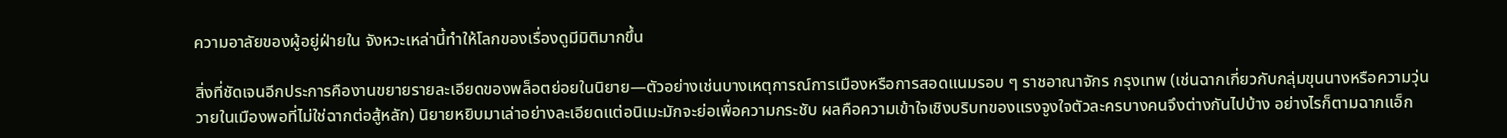ความอาลัยของผู้อยู่ฝ่ายใน จังหวะเหล่านี้ทำให้โลกของเรื่องดูมีมิติมากขึ้น

สิ่งที่ชัดเจนอีกประการคืองานขยายรายละเอียดของพล็อตย่อยในนิยาย—ตัวอย่างเช่นบางเหตุการณ์การเมืองหรือการสอดแนมรอบ ๆ ราชอาณาจักร กรุงเทพ (เช่นฉากเกี่ยวกับกลุ่มขุนนางหรือความวุ่นวายในเมืองพอที่ไม่ใช่ฉากต่อสู้หลัก) นิยายหยิบมาเล่าอย่างละเอียดแต่อนิเมะมักจะย่อเพื่อความกระชับ ผลคือความเข้าใจเชิงบริบทของแรงจูงใจตัวละครบางคนจึงต่างกันไปบ้าง อย่างไรก็ตามฉากแอ็ก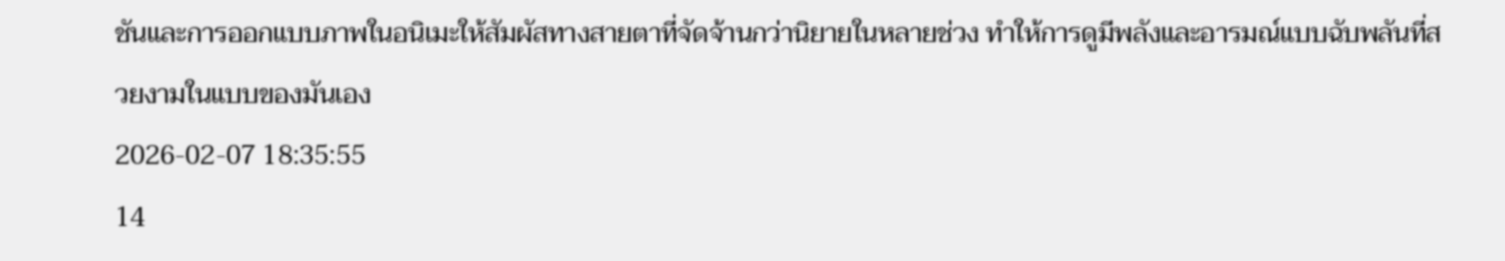ชันและการออกแบบภาพในอนิเมะให้สัมผัสทางสายตาที่จัดจ้านกว่านิยายในหลายช่วง ทำให้การดูมีพลังและอารมณ์แบบฉับพลันที่สวยงามในแบบของมันเอง
2026-02-07 18:35:55
14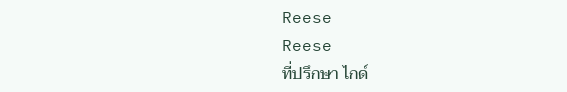Reese
Reese
ที่ปรึกษา ไกด์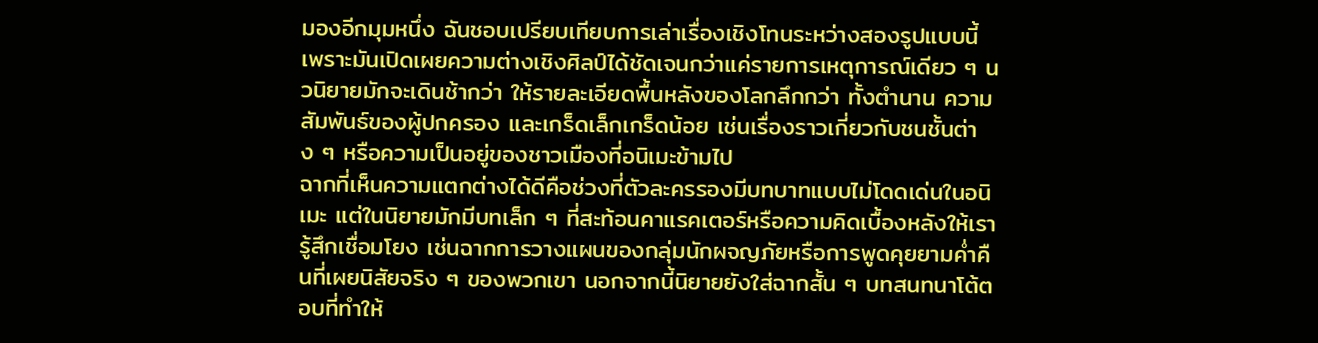มองอีกมุมหนึ่ง ฉันชอบเปรียบเทียบการเล่าเรื่องเชิงโทนระหว่างสองรูปแบบนี้ เพราะมันเปิดเผยความต่างเชิงศิลป์ได้ชัดเจนกว่าแค่รายการเหตุการณ์เดียว ๆ นวนิยายมักจะเดินช้ากว่า ให้รายละเอียดพื้นหลังของโลกลึกกว่า ทั้งตำนาน ความสัมพันธ์ของผู้ปกครอง และเกร็ดเล็กเกร็ดน้อย เช่นเรื่องราวเกี่ยวกับชนชั้นต่าง ๆ หรือความเป็นอยู่ของชาวเมืองที่อนิเมะข้ามไป
ฉากที่เห็นความแตกต่างได้ดีคือช่วงที่ตัวละครรองมีบทบาทแบบไม่โดดเด่นในอนิเมะ แต่ในนิยายมักมีบทเล็ก ๆ ที่สะท้อนคาแรคเตอร์หรือความคิดเบื้องหลังให้เรารู้สึกเชื่อมโยง เช่นฉากการวางแผนของกลุ่มนักผจญภัยหรือการพูดคุยยามค่ำคืนที่เผยนิสัยจริง ๆ ของพวกเขา นอกจากนี้นิยายยังใส่ฉากสั้น ๆ บทสนทนาโต้ตอบที่ทำให้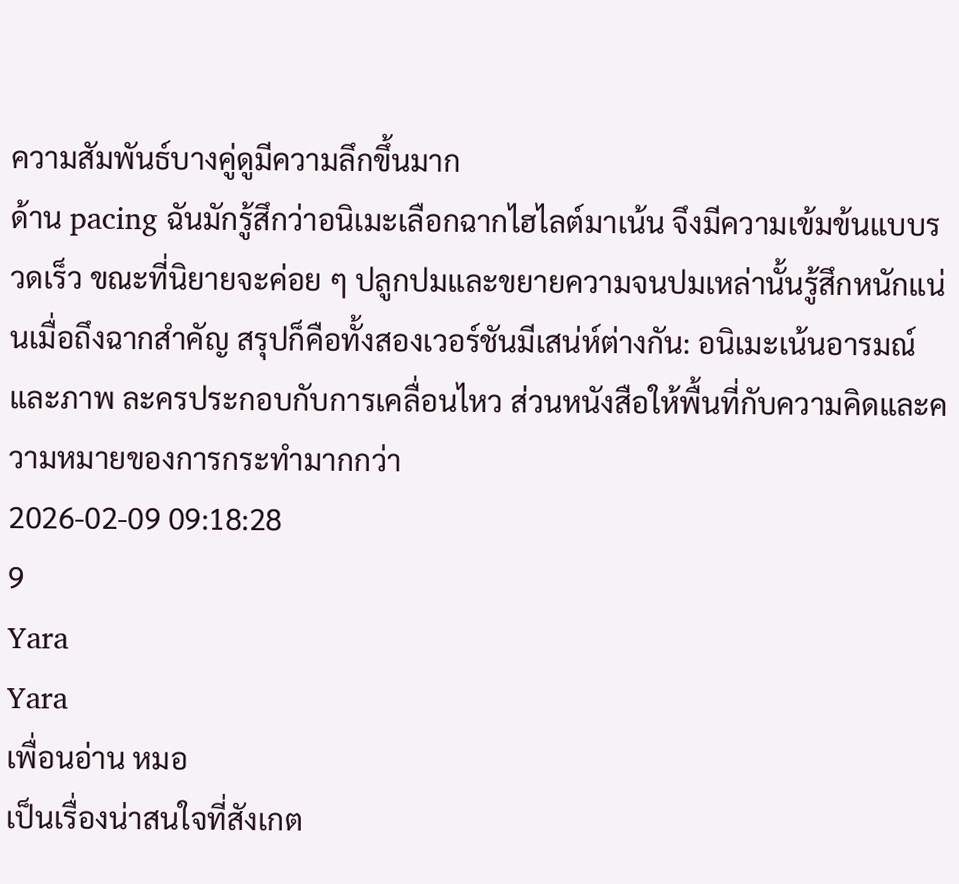ความสัมพันธ์บางคู่ดูมีความลึกขึ้นมาก
ด้าน pacing ฉันมักรู้สึกว่าอนิเมะเลือกฉากไฮไลต์มาเน้น จึงมีความเข้มข้นแบบรวดเร็ว ขณะที่นิยายจะค่อย ๆ ปลูกปมและขยายความจนปมเหล่านั้นรู้สึกหนักแน่นเมื่อถึงฉากสำคัญ สรุปก็คือทั้งสองเวอร์ชันมีเสน่ห์ต่างกัน: อนิเมะเน้นอารมณ์และภาพ ละครประกอบกับการเคลื่อนไหว ส่วนหนังสือให้พื้นที่กับความคิดและความหมายของการกระทำมากกว่า
2026-02-09 09:18:28
9
Yara
Yara
เพื่อนอ่าน หมอ
เป็นเรื่องน่าสนใจที่สังเกต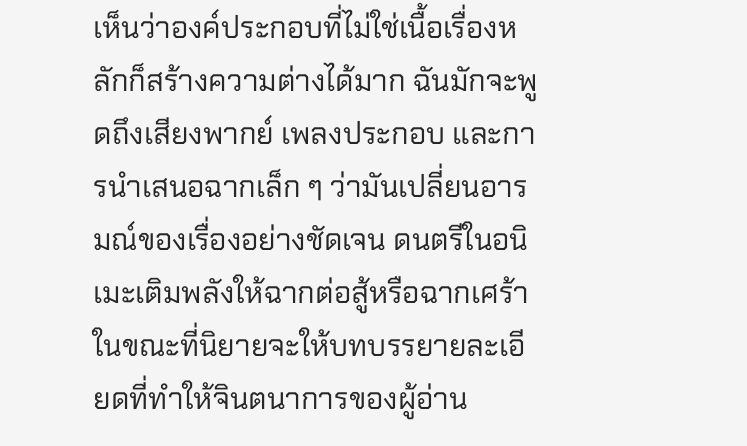เห็นว่าองค์ประกอบที่ไม่ใช่เนื้อเรื่องหลักก็สร้างความต่างได้มาก ฉันมักจะพูดถึงเสียงพากย์ เพลงประกอบ และการนำเสนอฉากเล็ก ๆ ว่ามันเปลี่ยนอารมณ์ของเรื่องอย่างชัดเจน ดนตรีในอนิเมะเติมพลังให้ฉากต่อสู้หรือฉากเศร้า ในขณะที่นิยายจะให้บทบรรยายละเอียดที่ทำให้จินตนาการของผู้อ่าน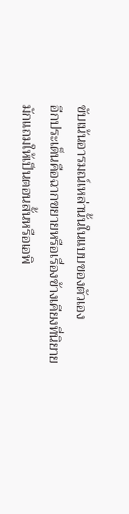ขับเน้นอารมณ์เหล่านั้นในแบบของตัวเอง
อีกประเด็นคือฉากขยายหรือเรื่องข้างเคียงที่นิยายมักแถมให้เป็นตอนสั้นหรือเอพิ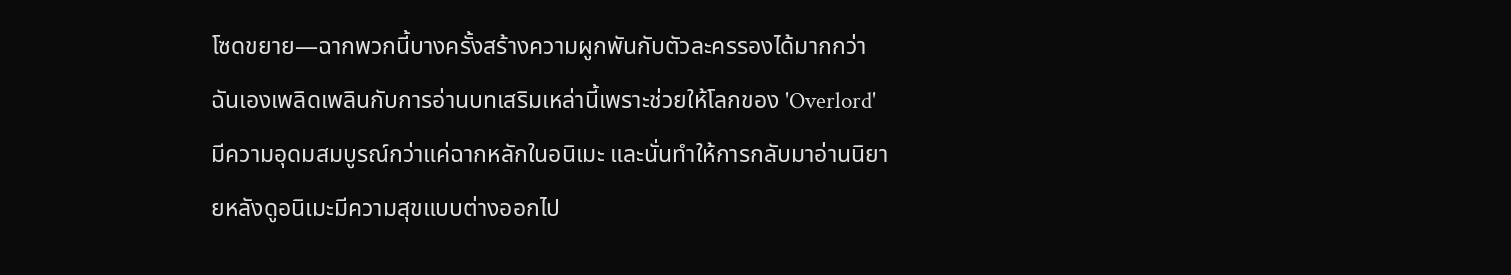โซดขยาย—ฉากพวกนี้บางครั้งสร้างความผูกพันกับตัวละครรองได้มากกว่า ฉันเองเพลิดเพลินกับการอ่านบทเสริมเหล่านี้เพราะช่วยให้โลกของ 'Overlord' มีความอุดมสมบูรณ์กว่าแค่ฉากหลักในอนิเมะ และนั่นทำให้การกลับมาอ่านนิยายหลังดูอนิเมะมีความสุขแบบต่างออกไป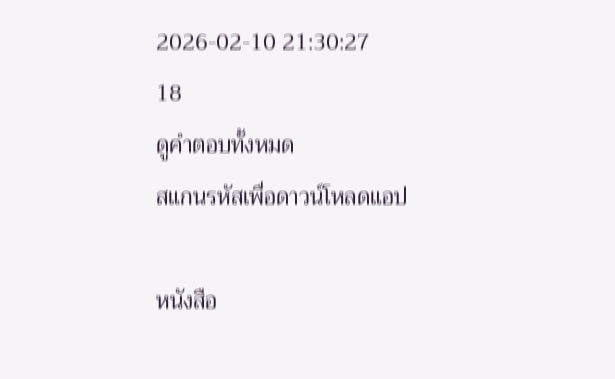2026-02-10 21:30:27
18
ดูคำตอบทั้งหมด
สแกนรหัสเพื่อดาวน์โหลดแอป

หนังสือ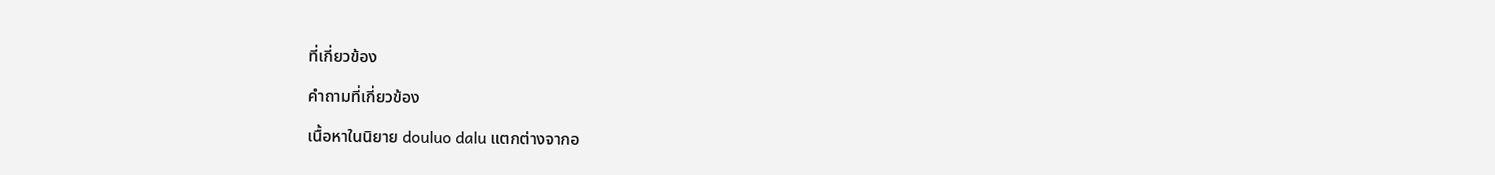ที่เกี่ยวข้อง

คำถามที่เกี่ยวข้อง

เนื้อหาในนิยาย douluo dalu แตกต่างจากอ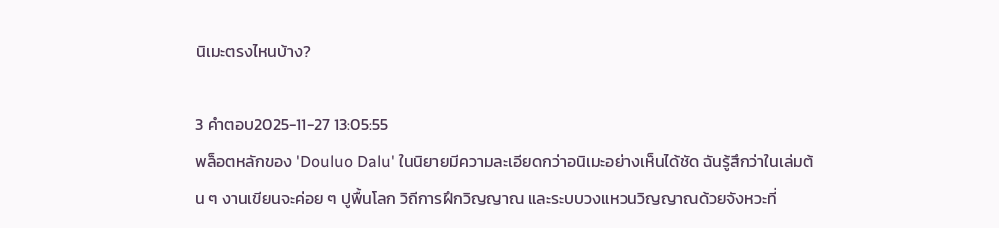นิเมะตรงไหนบ้าง?

3 คำตอบ2025-11-27 13:05:55
พล็อตหลักของ 'Douluo Dalu' ในนิยายมีความละเอียดกว่าอนิเมะอย่างเห็นได้ชัด ฉันรู้สึกว่าในเล่มต้น ๆ งานเขียนจะค่อย ๆ ปูพื้นโลก วิถีการฝึกวิญญาณ และระบบวงแหวนวิญญาณด้วยจังหวะที่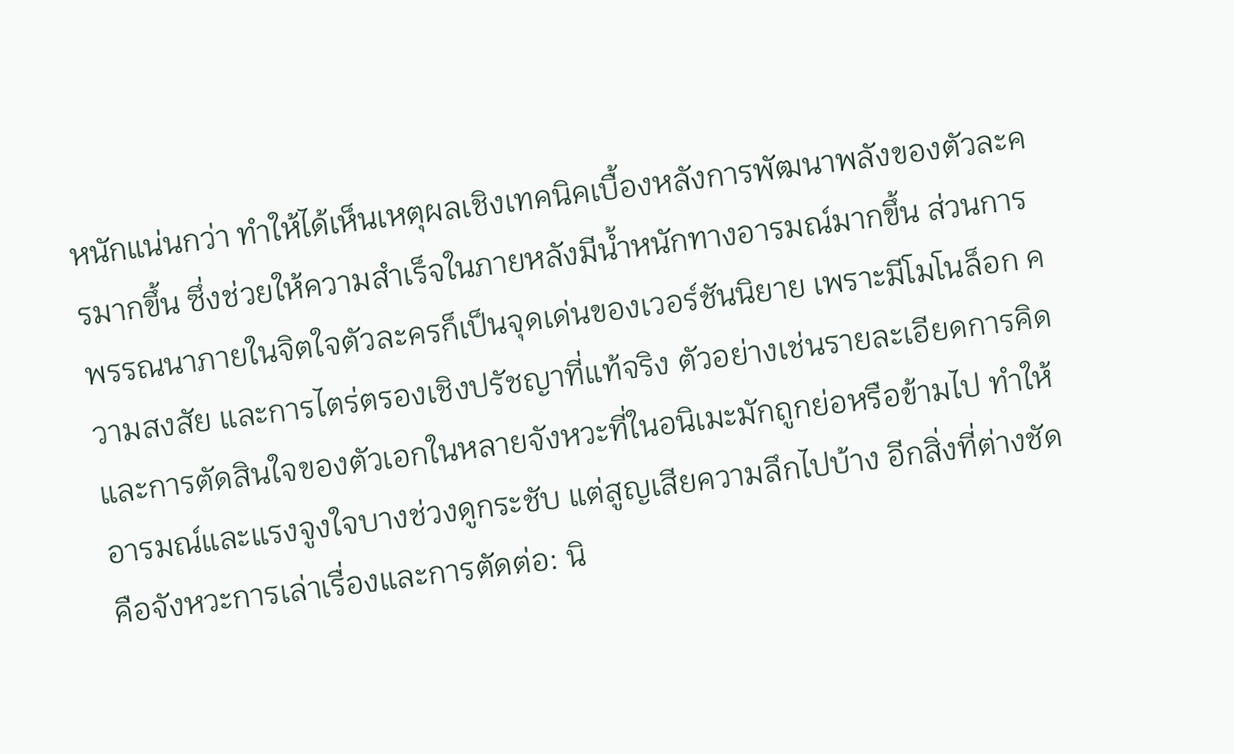หนักแน่นกว่า ทำให้ได้เห็นเหตุผลเชิงเทคนิคเบื้องหลังการพัฒนาพลังของตัวละครมากขึ้น ซึ่งช่วยให้ความสำเร็จในภายหลังมีน้ำหนักทางอารมณ์มากขึ้น ส่วนการพรรณนาภายในจิตใจตัวละครก็เป็นจุดเด่นของเวอร์ชันนิยาย เพราะมีโมโนล็อก ความสงสัย และการไตร่ตรองเชิงปรัชญาที่แท้จริง ตัวอย่างเช่นรายละเอียดการคิดและการตัดสินใจของตัวเอกในหลายจังหวะที่ในอนิเมะมักถูกย่อหรือข้ามไป ทำให้อารมณ์และแรงจูงใจบางช่วงดูกระชับ แต่สูญเสียความลึกไปบ้าง อีกสิ่งที่ต่างชัดคือจังหวะการเล่าเรื่องและการตัดต่อ: นิ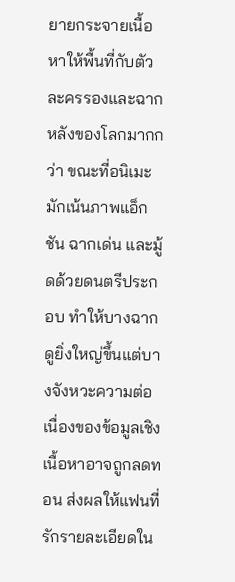ยายกระจายเนื้อหาให้พื้นที่กับตัวละครรองและฉากหลังของโลกมากกว่า ขณะที่อนิเมะมักเน้นภาพแอ็กชัน ฉากเด่น และมู้ดด้วยดนตรีประกอบ ทำให้บางฉากดูยิ่งใหญ่ขึ้นแต่บางจังหวะความต่อเนื่องของข้อมูลเชิงเนื้อหาอาจถูกลดทอน ส่งผลให้แฟนที่รักรายละเอียดใน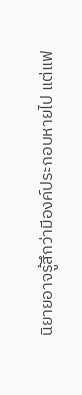นิยายอาจรู้สึกว่ามีองค์ประกอบหายไป แต่แฟ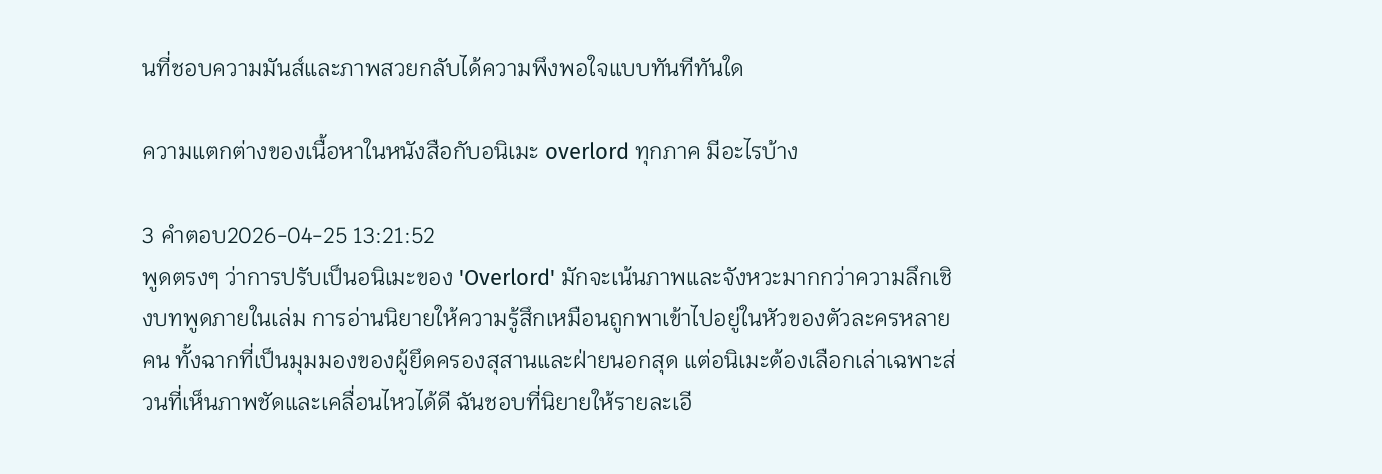นที่ชอบความมันส์และภาพสวยกลับได้ความพึงพอใจแบบทันทีทันใด

ความแตกต่างของเนื้อหาในหนังสือกับอนิเมะ overlord ทุกภาค มีอะไรบ้าง

3 คำตอบ2026-04-25 13:21:52
พูดตรงๆ ว่าการปรับเป็นอนิเมะของ 'Overlord' มักจะเน้นภาพและจังหวะมากกว่าความลึกเชิงบทพูดภายในเล่ม การอ่านนิยายให้ความรู้สึกเหมือนถูกพาเข้าไปอยู่ในหัวของตัวละครหลายคน ทั้งฉากที่เป็นมุมมองของผู้ยึดครองสุสานและฝ่ายนอกสุด แต่อนิเมะต้องเลือกเล่าเฉพาะส่วนที่เห็นภาพชัดและเคลื่อนไหวได้ดี ฉันชอบที่นิยายให้รายละเอี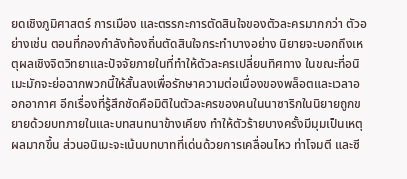ยดเชิงภูมิศาสตร์ การเมือง และตรรกะการตัดสินใจของตัวละครมากกว่า ตัวอย่างเช่น ตอนที่กองกำลังท้องถิ่นตัดสินใจกระทำบางอย่าง นิยายจะบอกถึงเหตุผลเชิงจิตวิทยาและปัจจัยภายในที่ทำให้ตัวละครเปลี่ยนทิศทาง ในขณะที่อนิเมะมักจะย่อฉากพวกนี้ให้สั้นลงเพื่อรักษาความต่อเนื่องของพล็อตและเวลาออกอากาศ อีกเรื่องที่รู้สึกชัดคือมิติในตัวละครของคนในนาซาริกในนิยายถูกขยายด้วยบทภายในและบทสนทนาข้างเคียง ทำให้ตัวร้ายบางครั้งมีมุมเป็นเหตุผลมากขึ้น ส่วนอนิเมะจะเน้นบทบาทที่เด่นด้วยการเคลื่อนไหว ท่าโจมตี และซี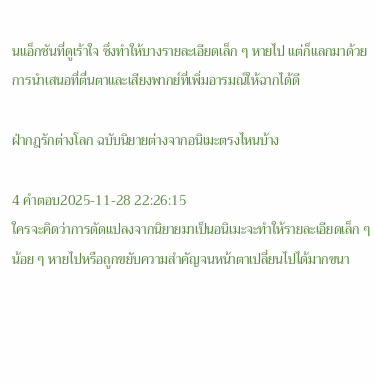นแอ็กชันที่ดูเร้าใจ ซึ่งทำให้บางรายละเอียดเล็ก ๆ หายไป แต่ก็แลกมาด้วยการนำเสนอที่ตื่นตาและเสียงพากย์ที่เพิ่มอารมณ์ให้ฉากได้ดี

ฝ่ากฎรักต่างโลก ฉบับนิยายต่างจากอนิเมะตรงไหนบ้าง

4 คำตอบ2025-11-28 22:26:15
ใครจะคิดว่าการดัดแปลงจากนิยายมาเป็นอนิเมะจะทำให้รายละเอียดเล็ก ๆ น้อย ๆ หายไปหรือถูกขยับความสำคัญจนหน้าตาเปลี่ยนไปได้มากขนา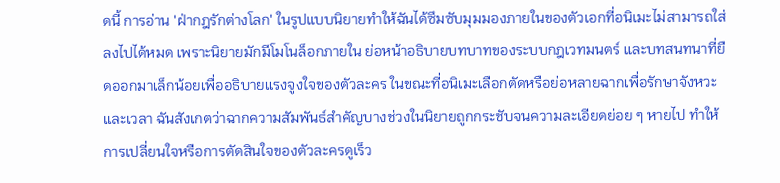ดนี้ การอ่าน 'ฝ่ากฎรักต่างโลก' ในรูปแบบนิยายทำให้ฉันได้ซึมซับมุมมองภายในของตัวเอกที่อนิเมะไม่สามารถใส่ลงไปได้หมด เพราะนิยายมักมีโมโนล็อกภายใน ย่อหน้าอธิบายบทบาทของระบบกฎเวทมนตร์ และบทสนทนาที่ยืดออกมาเล็กน้อยเพื่ออธิบายแรงจูงใจของตัวละคร ในขณะที่อนิเมะเลือกตัดหรือย่อหลายฉากเพื่อรักษาจังหวะและเวลา ฉันสังเกตว่าฉากความสัมพันธ์สำคัญบางช่วงในนิยายถูกกระชับจนความละเอียดย่อย ๆ หายไป ทำให้การเปลี่ยนใจหรือการตัดสินใจของตัวละครดูเร็ว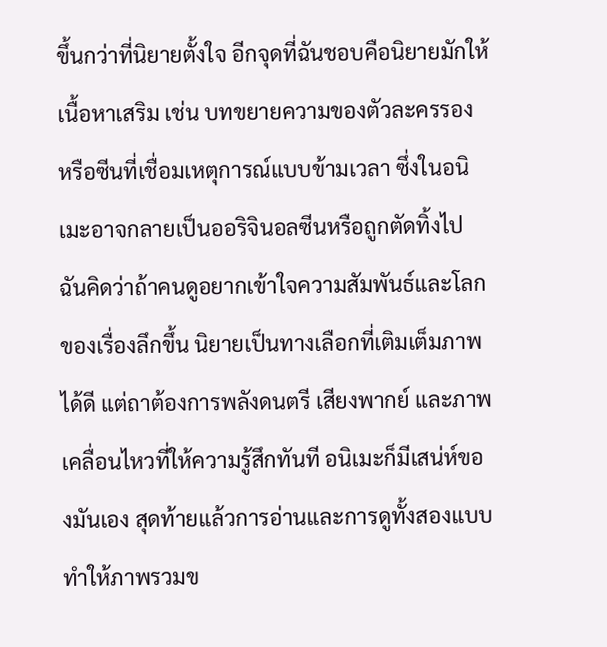ขึ้นกว่าที่นิยายตั้งใจ อีกจุดที่ฉันชอบคือนิยายมักให้เนื้อหาเสริม เช่น บทขยายความของตัวละครรอง หรือซีนที่เชื่อมเหตุการณ์แบบข้ามเวลา ซึ่งในอนิเมะอาจกลายเป็นออริจินอลซีนหรือถูกตัดทิ้งไป ฉันคิดว่าถ้าคนดูอยากเข้าใจความสัมพันธ์และโลกของเรื่องลึกขึ้น นิยายเป็นทางเลือกที่เติมเต็มภาพได้ดี แต่ถาต้องการพลังดนตรี เสียงพากย์ และภาพเคลื่อนไหวที่ให้ความรู้สึกทันที อนิเมะก็มีเสน่ห์ของมันเอง สุดท้ายแล้วการอ่านและการดูทั้งสองแบบทำให้ภาพรวมข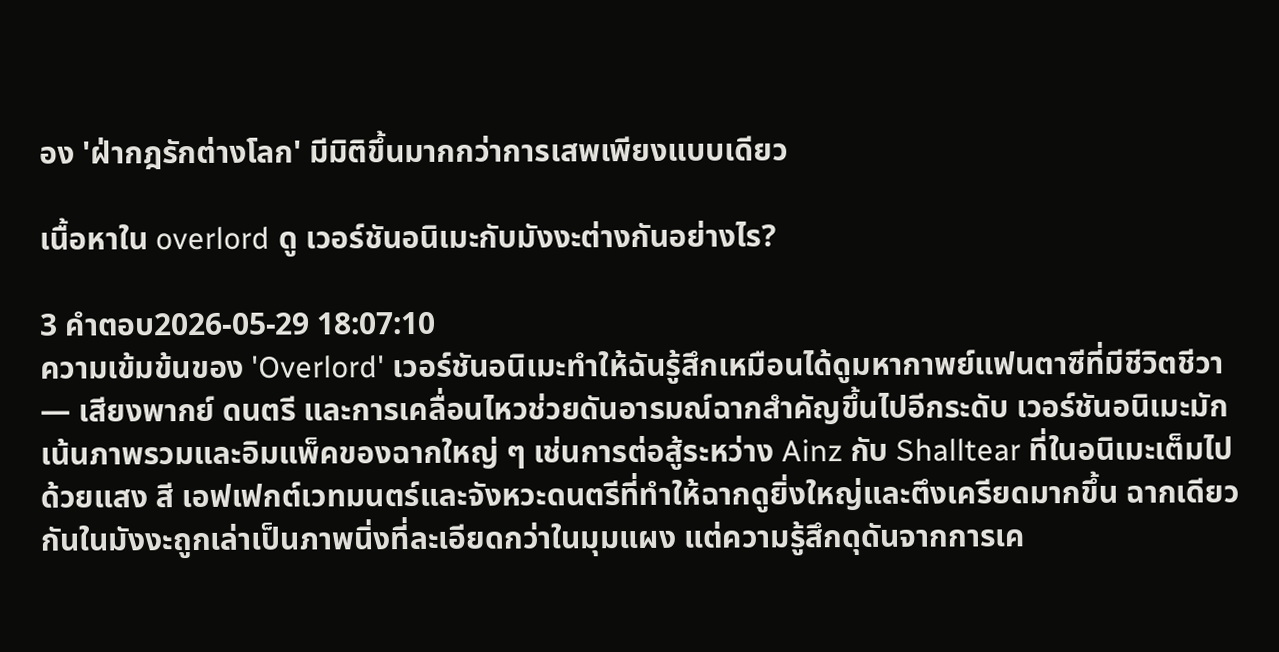อง 'ฝ่ากฎรักต่างโลก' มีมิติขึ้นมากกว่าการเสพเพียงแบบเดียว

เนื้อหาใน overlord ดู เวอร์ชันอนิเมะกับมังงะต่างกันอย่างไร?

3 คำตอบ2026-05-29 18:07:10
ความเข้มข้นของ 'Overlord' เวอร์ชันอนิเมะทำให้ฉันรู้สึกเหมือนได้ดูมหากาพย์แฟนตาซีที่มีชีวิตชีวา — เสียงพากย์ ดนตรี และการเคลื่อนไหวช่วยดันอารมณ์ฉากสำคัญขึ้นไปอีกระดับ เวอร์ชันอนิเมะมักเน้นภาพรวมและอิมแพ็คของฉากใหญ่ ๆ เช่นการต่อสู้ระหว่าง Ainz กับ Shalltear ที่ในอนิเมะเต็มไปด้วยแสง สี เอฟเฟกต์เวทมนตร์และจังหวะดนตรีที่ทำให้ฉากดูยิ่งใหญ่และตึงเครียดมากขึ้น ฉากเดียวกันในมังงะถูกเล่าเป็นภาพนิ่งที่ละเอียดกว่าในมุมแผง แต่ความรู้สึกดุดันจากการเค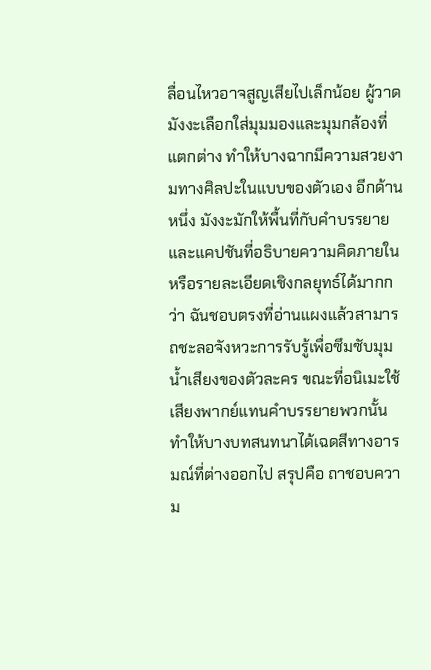ลื่อนไหวอาจสูญเสียไปเล็กน้อย ผู้วาดมังงะเลือกใส่มุมมองและมุมกล้องที่แตกต่าง ทำให้บางฉากมีความสวยงามทางศิลปะในแบบของตัวเอง อีกด้านหนึ่ง มังงะมักให้พื้นที่กับคำบรรยายและแคปชันที่อธิบายความคิดภายในหรือรายละเอียดเชิงกลยุทธ์ได้มากกว่า ฉันชอบตรงที่อ่านแผงแล้วสามารถชะลอจังหวะการรับรู้เพื่อซึมซับมุมน้ำเสียงของตัวละคร ขณะที่อนิเมะใช้เสียงพากย์แทนคำบรรยายพวกนั้น ทำให้บางบทสนทนาได้เฉดสีทางอารมณ์ที่ต่างออกไป สรุปคือ ถาชอบความ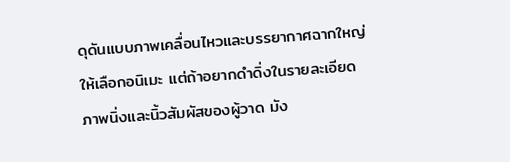ดุดันแบบภาพเคลื่อนไหวและบรรยากาศฉากใหญ่ให้เลือกอนิเมะ แต่ถ้าอยากดำดิ่งในรายละเอียดภาพนิ่งและนิ้วสัมผัสของผู้วาด มัง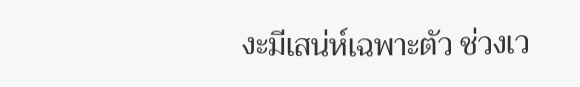งะมีเสน่ห์เฉพาะตัว ช่วงเว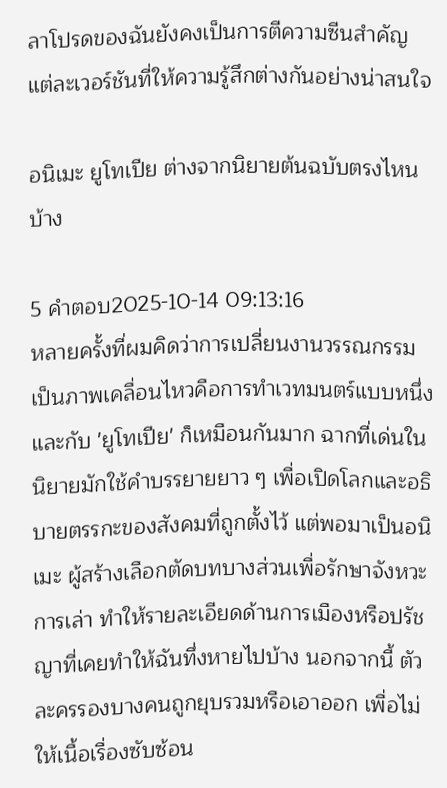ลาโปรดของฉันยังคงเป็นการตีความซีนสำคัญแต่ละเวอร์ชันที่ให้ความรู้สึกต่างกันอย่างน่าสนใจ

อนิเมะ ยูโทเปีย ต่างจากนิยายต้นฉบับตรงไหนบ้าง

5 คำตอบ2025-10-14 09:13:16
หลายครั้งที่ผมคิดว่าการเปลี่ยนงานวรรณกรรมเป็นภาพเคลื่อนไหวคือการทำเวทมนตร์แบบหนึ่ง และกับ 'ยูโทเปีย' ก็เหมือนกันมาก ฉากที่เด่นในนิยายมักใช้คำบรรยายยาว ๆ เพื่อเปิดโลกและอธิบายตรรกะของสังคมที่ถูกตั้งไว้ แต่พอมาเป็นอนิเมะ ผู้สร้างเลือกตัดบทบางส่วนเพื่อรักษาจังหวะการเล่า ทำให้รายละเอียดด้านการเมืองหรือปรัชญาที่เคยทำให้ฉันทึ่งหายไปบ้าง นอกจากนี้ ตัวละครรองบางคนถูกยุบรวมหรือเอาออก เพื่อไม่ให้เนื้อเรื่องซับซ้อน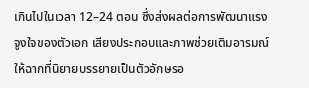เกินไปในเวลา 12–24 ตอน ซึ่งส่งผลต่อการพัฒนาแรงจูงใจของตัวเอก เสียงประกอบและภาพช่วยเติมอารมณ์ให้ฉากที่นิยายบรรยายเป็นตัวอักษรอ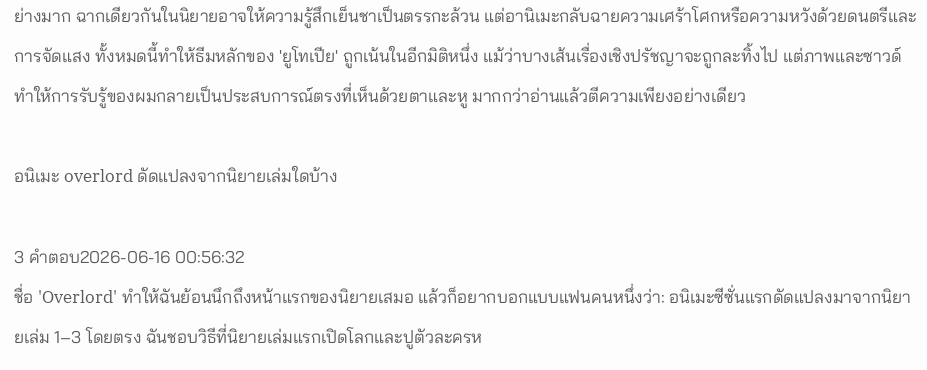ย่างมาก ฉากเดียวกันในนิยายอาจให้ความรู้สึกเย็นชาเป็นตรรกะล้วน แต่อานิเมะกลับฉายความเศร้าโศกหรือความหวังด้วยดนตรีและการจัดแสง ทั้งหมดนี้ทำให้ธีมหลักของ 'ยูโทเปีย' ถูกเน้นในอีกมิติหนึ่ง แม้ว่าบางเส้นเรื่องเชิงปรัชญาจะถูกละทิ้งไป แต่ภาพและซาวด์ทำให้การรับรู้ของผมกลายเป็นประสบการณ์ตรงที่เห็นด้วยตาและหู มากกว่าอ่านแล้วตีความเพียงอย่างเดียว

อนิเมะ overlord ดัดแปลงจากนิยายเล่มใดบ้าง

3 คำตอบ2026-06-16 00:56:32
ชื่อ 'Overlord' ทำให้ฉันย้อนนึกถึงหน้าแรกของนิยายเสมอ แล้วก็อยากบอกแบบแฟนคนหนึ่งว่า: อนิเมะซีซั่นแรกดัดแปลงมาจากนิยายเล่ม 1–3 โดยตรง ฉันชอบวิธีที่นิยายเล่มแรกเปิดโลกและปูตัวละครห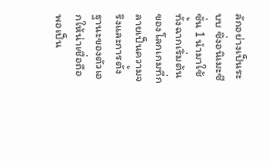ลักอย่างเป็นระบบ ซึ่งอนิเมะซีซั่น 1 นำมาใช้ทั้งฉากเริ่มต้นของโลกเกมที่กลายเป็นความจริงและการตั้งฐานะของตัวเอกให้น่าเชื่อถือ พอเป็น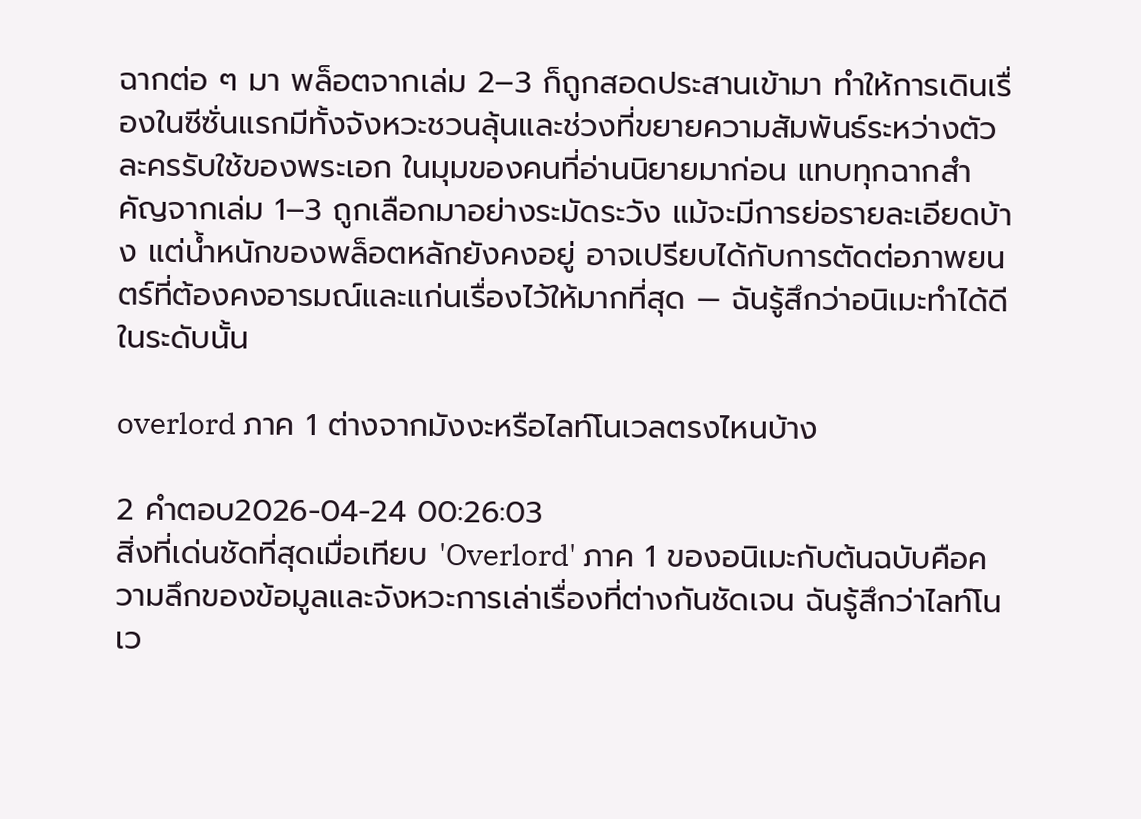ฉากต่อ ๆ มา พล็อตจากเล่ม 2–3 ก็ถูกสอดประสานเข้ามา ทำให้การเดินเรื่องในซีซั่นแรกมีทั้งจังหวะชวนลุ้นและช่วงที่ขยายความสัมพันธ์ระหว่างตัวละครรับใช้ของพระเอก ในมุมของคนที่อ่านนิยายมาก่อน แทบทุกฉากสำคัญจากเล่ม 1–3 ถูกเลือกมาอย่างระมัดระวัง แม้จะมีการย่อรายละเอียดบ้าง แต่น้ำหนักของพล็อตหลักยังคงอยู่ อาจเปรียบได้กับการตัดต่อภาพยนตร์ที่ต้องคงอารมณ์และแก่นเรื่องไว้ให้มากที่สุด — ฉันรู้สึกว่าอนิเมะทำได้ดีในระดับนั้น

overlord ภาค 1 ต่างจากมังงะหรือไลท์โนเวลตรงไหนบ้าง

2 คำตอบ2026-04-24 00:26:03
สิ่งที่เด่นชัดที่สุดเมื่อเทียบ 'Overlord' ภาค 1 ของอนิเมะกับต้นฉบับคือความลึกของข้อมูลและจังหวะการเล่าเรื่องที่ต่างกันชัดเจน ฉันรู้สึกว่าไลท์โนเว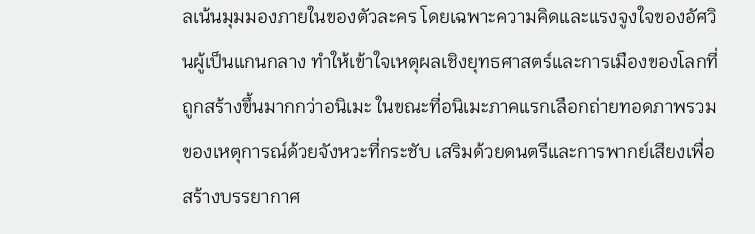ลเน้นมุมมองภายในของตัวละคร โดยเฉพาะความคิดและแรงจูงใจของอัศวินผู้เป็นแกนกลาง ทำให้เข้าใจเหตุผลเชิงยุทธศาสตร์และการเมืองของโลกที่ถูกสร้างขึ้นมากกว่าอนิเมะ ในขณะที่อนิเมะภาคแรกเลือกถ่ายทอดภาพรวมของเหตุการณ์ด้วยจังหวะที่กระชับ เสริมด้วยดนตรีและการพากย์เสียงเพื่อสร้างบรรยากาศ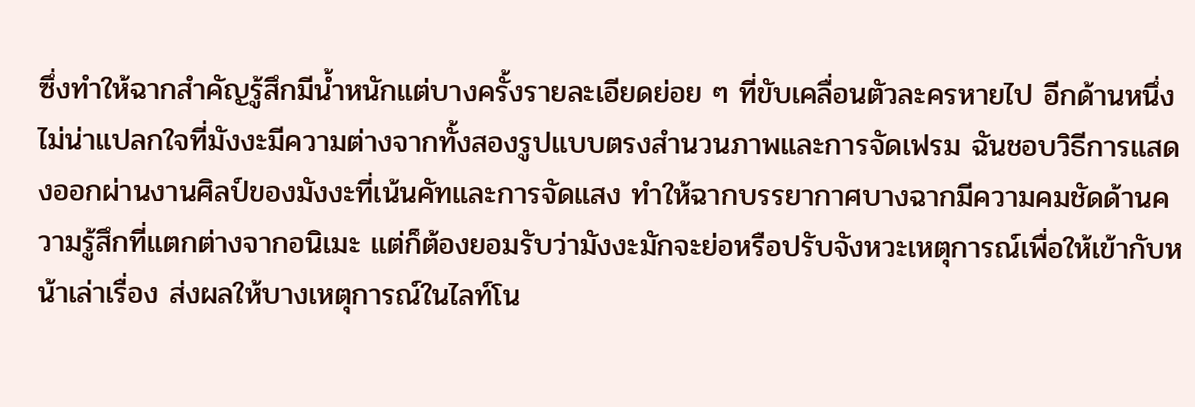ซึ่งทำให้ฉากสำคัญรู้สึกมีน้ำหนักแต่บางครั้งรายละเอียดย่อย ๆ ที่ขับเคลื่อนตัวละครหายไป อีกด้านหนึ่ง ไม่น่าแปลกใจที่มังงะมีความต่างจากทั้งสองรูปแบบตรงสำนวนภาพและการจัดเฟรม ฉันชอบวิธีการแสดงออกผ่านงานศิลป์ของมังงะที่เน้นคัทและการจัดแสง ทำให้ฉากบรรยากาศบางฉากมีความคมชัดด้านความรู้สึกที่แตกต่างจากอนิเมะ แต่ก็ต้องยอมรับว่ามังงะมักจะย่อหรือปรับจังหวะเหตุการณ์เพื่อให้เข้ากับหน้าเล่าเรื่อง ส่งผลให้บางเหตุการณ์ในไลท์โน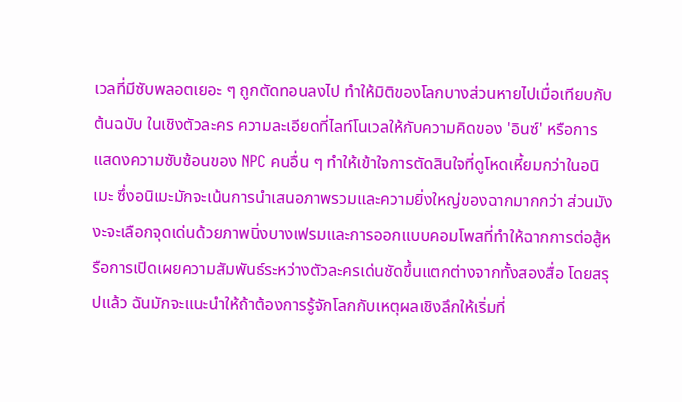เวลที่มีซับพลอตเยอะ ๆ ถูกตัดทอนลงไป ทำให้มิติของโลกบางส่วนหายไปเมื่อเทียบกับต้นฉบับ ในเชิงตัวละคร ความละเอียดที่ไลท์โนเวลให้กับความคิดของ 'อินซ์' หรือการแสดงความซับซ้อนของ NPC คนอื่น ๆ ทำให้เข้าใจการตัดสินใจที่ดูโหดเหี้ยมกว่าในอนิเมะ ซึ่งอนิเมะมักจะเน้นการนำเสนอภาพรวมและความยิ่งใหญ่ของฉากมากกว่า ส่วนมังงะจะเลือกจุดเด่นด้วยภาพนิ่งบางเฟรมและการออกแบบคอมโพสที่ทำให้ฉากการต่อสู้หรือการเปิดเผยความสัมพันธ์ระหว่างตัวละครเด่นชัดขึ้นแตกต่างจากทั้งสองสื่อ โดยสรุปแล้ว ฉันมักจะแนะนำให้ถ้าต้องการรู้จักโลกกับเหตุผลเชิงลึกให้เริ่มที่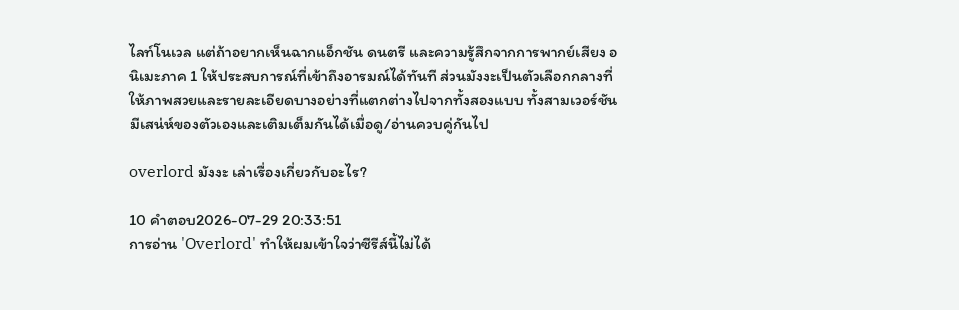ไลท์โนเวล แต่ถ้าอยากเห็นฉากแอ็กชัน ดนตรี และความรู้สึกจากการพากย์เสียง อนิเมะภาค 1 ให้ประสบการณ์ที่เข้าถึงอารมณ์ได้ทันที ส่วนมังงะเป็นตัวเลือกกลางที่ให้ภาพสวยและรายละเอียดบางอย่างที่แตกต่างไปจากทั้งสองแบบ ทั้งสามเวอร์ชันมีเสน่ห์ของตัวเองและเติมเต็มกันได้เมื่อดู/อ่านควบคู่กันไป

overlord มังงะ เล่าเรื่องเกี่ยวกับอะไร?

10 คำตอบ2026-07-29 20:33:51
การอ่าน 'Overlord' ทำให้ผมเข้าใจว่าซีรีส์นี้ไม่ได้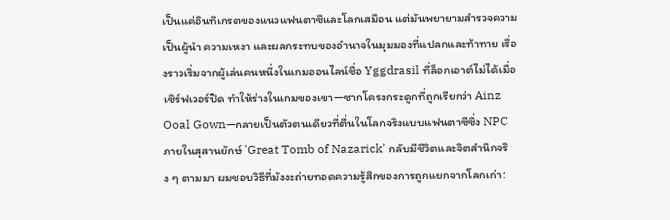เป็นแค่อินทิเกรตของแนวแฟนตาซีและโลกเสมือน แต่มันพยายามสำรวจความเป็นผู้นำ ความเหงา และผลกระทบของอำนาจในมุมมองที่แปลกและท้าทาย เรื่องราวเริ่มจากผู้เล่นคนหนึ่งในเกมออนไลน์ชื่อ Yggdrasil ที่ล็อกเอาต์ไม่ได้เมื่อเซิร์ฟเวอร์ปิด ทำให้ร่างในเกมของเขา—ซากโครงกระดูกที่ถูกเรียกว่า Ainz Ooal Gown—กลายเป็นตัวตนเดียวที่ตื่นในโลกจริงแบบแฟนตาซีซึ่ง NPC ภายในสุสานยักษ์ 'Great Tomb of Nazarick' กลับมีชีวิตและจิตสำนึกจริง ๆ ตามมา ผมชอบวิธีที่มังงะถ่ายทอดความรู้สึกของการถูกแยกจากโลกเก่า: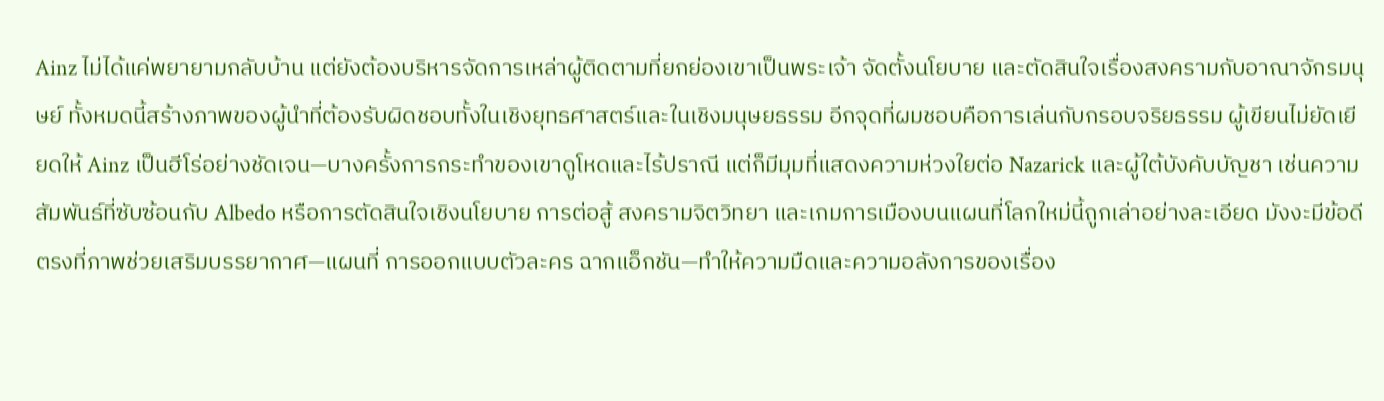Ainz ไม่ได้แค่พยายามกลับบ้าน แต่ยังต้องบริหารจัดการเหล่าผู้ติดตามที่ยกย่องเขาเป็นพระเจ้า จัดตั้งนโยบาย และตัดสินใจเรื่องสงครามกับอาณาจักรมนุษย์ ทั้งหมดนี้สร้างภาพของผู้นำที่ต้องรับผิดชอบทั้งในเชิงยุทธศาสตร์และในเชิงมนุษยธรรม อีกจุดที่ผมชอบคือการเล่นกับกรอบจริยธรรม ผู้เขียนไม่ยัดเยียดให้ Ainz เป็นฮีโร่อย่างชัดเจน—บางครั้งการกระทำของเขาดูโหดและไร้ปราณี แต่ก็มีมุมที่แสดงความห่วงใยต่อ Nazarick และผู้ใต้บังคับบัญชา เช่นความสัมพันธ์ที่ซับซ้อนกับ Albedo หรือการตัดสินใจเชิงนโยบาย การต่อสู้ สงครามจิตวิทยา และเกมการเมืองบนแผนที่โลกใหม่นี้ถูกเล่าอย่างละเอียด มังงะมีข้อดีตรงที่ภาพช่วยเสริมบรรยากาศ—แผนที่ การออกแบบตัวละคร ฉากแอ็กชัน—ทำให้ความมืดและความอลังการของเรื่อง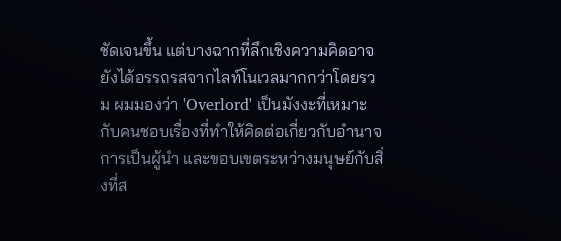ชัดเจนขึ้น แต่บางฉากที่ลึกเชิงความคิดอาจยังได้อรรถรสจากไลท์โนเวลมากกว่าโดยรวม ผมมองว่า 'Overlord' เป็นมังงะที่เหมาะกับคนชอบเรื่องที่ทำให้คิดต่อเกี่ยวกับอำนาจ การเป็นผู้นำ และขอบเขตระหว่างมนุษย์กับสิ่งที่ส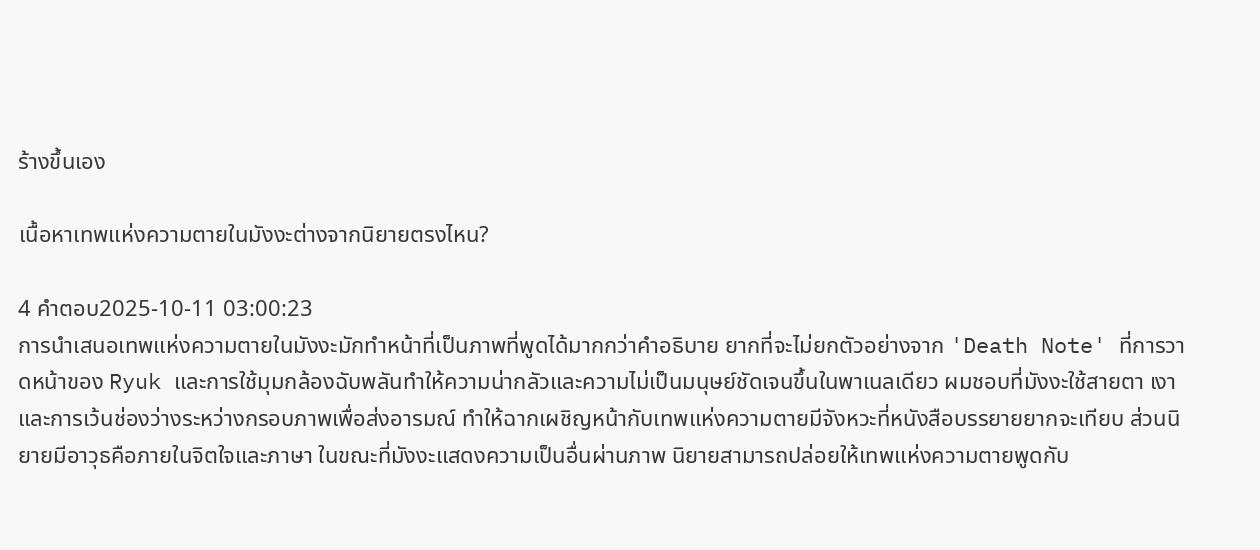ร้างขึ้นเอง

เนื้อหาเทพแห่งความตายในมังงะต่างจากนิยายตรงไหน?

4 คำตอบ2025-10-11 03:00:23
การนำเสนอเทพแห่งความตายในมังงะมักทำหน้าที่เป็นภาพที่พูดได้มากกว่าคำอธิบาย ยากที่จะไม่ยกตัวอย่างจาก 'Death Note' ที่การวาดหน้าของ Ryuk และการใช้มุมกล้องฉับพลันทำให้ความน่ากลัวและความไม่เป็นมนุษย์ชัดเจนขึ้นในพาเนลเดียว ผมชอบที่มังงะใช้สายตา เงา และการเว้นช่องว่างระหว่างกรอบภาพเพื่อส่งอารมณ์ ทำให้ฉากเผชิญหน้ากับเทพแห่งความตายมีจังหวะที่หนังสือบรรยายยากจะเทียบ ส่วนนิยายมีอาวุธคือภายในจิตใจและภาษา ในขณะที่มังงะแสดงความเป็นอื่นผ่านภาพ นิยายสามารถปล่อยให้เทพแห่งความตายพูดกับ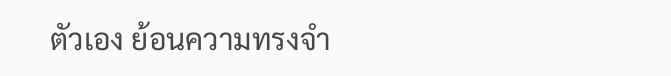ตัวเอง ย้อนความทรงจำ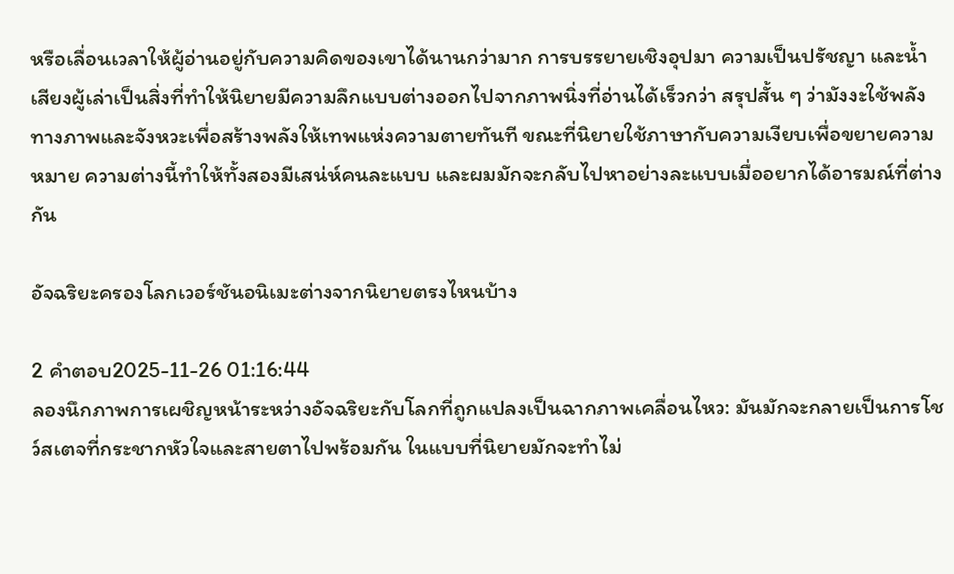หรือเลื่อนเวลาให้ผู้อ่านอยู่กับความคิดของเขาได้นานกว่ามาก การบรรยายเชิงอุปมา ความเป็นปรัชญา และน้ำเสียงผู้เล่าเป็นสิ่งที่ทำให้นิยายมีความลึกแบบต่างออกไปจากภาพนิ่งที่อ่านได้เร็วกว่า สรุปสั้น ๆ ว่ามังงะใช้พลังทางภาพและจังหวะเพื่อสร้างพลังให้เทพแห่งความตายทันที ขณะที่นิยายใช้ภาษากับความเงียบเพื่อขยายความหมาย ความต่างนี้ทำให้ทั้งสองมีเสน่ห์คนละแบบ และผมมักจะกลับไปหาอย่างละแบบเมื่ออยากได้อารมณ์ที่ต่างกัน

อัจฉริยะครองโลกเวอร์ชันอนิเมะต่างจากนิยายตรงไหนบ้าง

2 คำตอบ2025-11-26 01:16:44
ลองนึกภาพการเผชิญหน้าระหว่างอัจฉริยะกับโลกที่ถูกแปลงเป็นฉากภาพเคลื่อนไหว: มันมักจะกลายเป็นการโชว์สเตจที่กระชากหัวใจและสายตาไปพร้อมกัน ในแบบที่นิยายมักจะทำไม่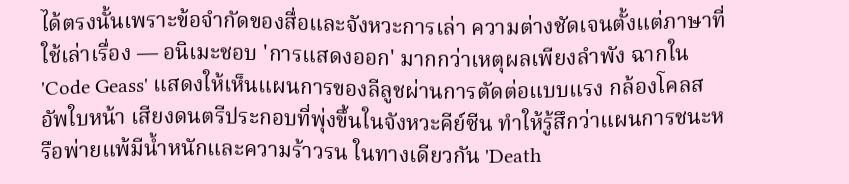ได้ตรงนั้นเพราะข้อจำกัดของสื่อและจังหวะการเล่า ความต่างชัดเจนตั้งแต่ภาษาที่ใช้เล่าเรื่อง — อนิเมะชอบ 'การแสดงออก' มากกว่าเหตุผลเพียงลำพัง ฉากใน 'Code Geass' แสดงให้เห็นแผนการของลีลูชผ่านการตัดต่อแบบแรง กล้องโคลสอัพใบหน้า เสียงดนตรีประกอบที่พุ่งขึ้นในจังหวะคีย์ซีน ทำให้รู้สึกว่าแผนการชนะหรือพ่ายแพ้มีน้ำหนักและความร้าวรน ในทางเดียวกัน 'Death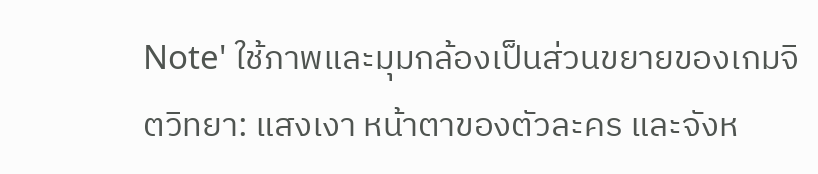Note' ใช้ภาพและมุมกล้องเป็นส่วนขยายของเกมจิตวิทยา: แสงเงา หน้าตาของตัวละคร และจังห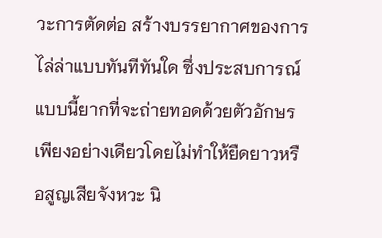วะการตัดต่อ สร้างบรรยากาศของการไล่ล่าแบบทันทีทันใด ซึ่งประสบการณ์แบบนี้ยากที่จะถ่ายทอดด้วยตัวอักษรเพียงอย่างเดียวโดยไม่ทำให้ยืดยาวหรือสูญเสียจังหวะ นิ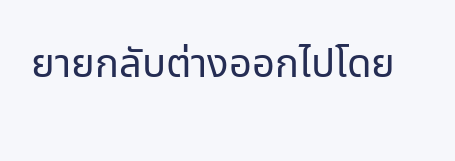ยายกลับต่างออกไปโดย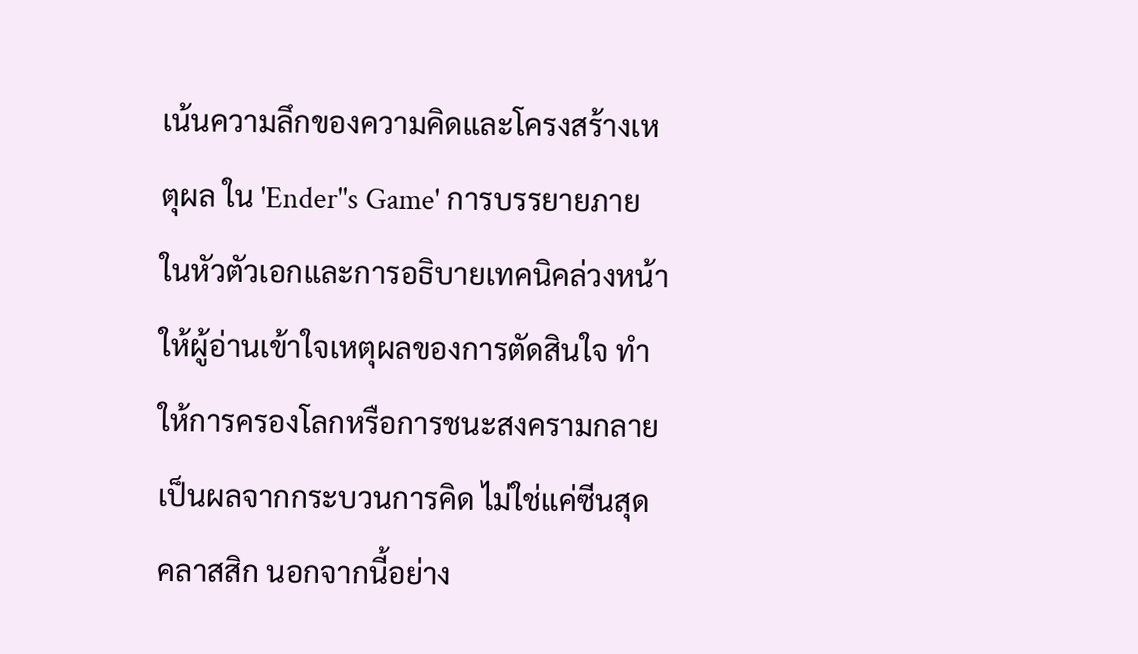เน้นความลึกของความคิดและโครงสร้างเหตุผล ใน 'Ender''s Game' การบรรยายภายในหัวตัวเอกและการอธิบายเทคนิคล่วงหน้าให้ผู้อ่านเข้าใจเหตุผลของการตัดสินใจ ทำให้การครองโลกหรือการชนะสงครามกลายเป็นผลจากกระบวนการคิด ไม่ใช่แค่ซีนสุดคลาสสิก นอกจากนี้อย่าง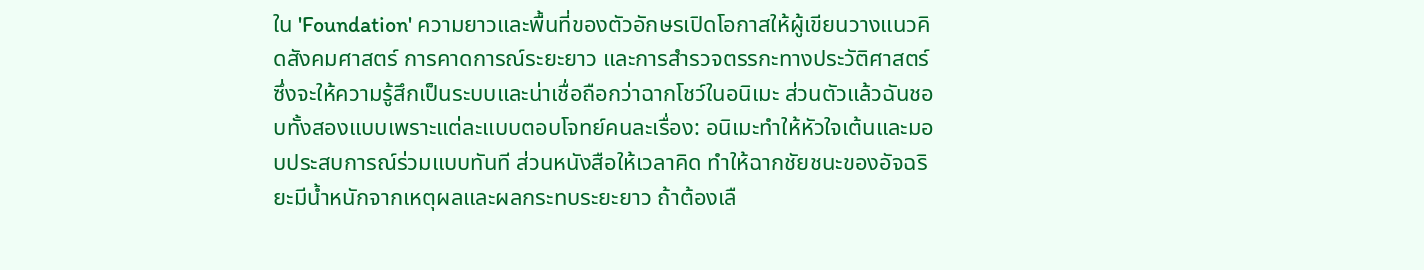ใน 'Foundation' ความยาวและพื้นที่ของตัวอักษรเปิดโอกาสให้ผู้เขียนวางแนวคิดสังคมศาสตร์ การคาดการณ์ระยะยาว และการสำรวจตรรกะทางประวัติศาสตร์ ซึ่งจะให้ความรู้สึกเป็นระบบและน่าเชื่อถือกว่าฉากโชว์ในอนิเมะ ส่วนตัวแล้วฉันชอบทั้งสองแบบเพราะแต่ละแบบตอบโจทย์คนละเรื่อง: อนิเมะทำให้หัวใจเต้นและมอบประสบการณ์ร่วมแบบทันที ส่วนหนังสือให้เวลาคิด ทำให้ฉากชัยชนะของอัจฉริยะมีน้ำหนักจากเหตุผลและผลกระทบระยะยาว ถ้าต้องเลื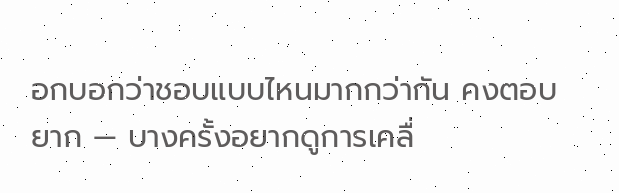อกบอกว่าชอบแบบไหนมากกว่ากัน คงตอบยาก — บางครั้งอยากดูการเคลื่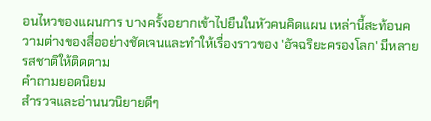อนไหวของแผนการ บางครั้งอยากเข้าไปยืนในหัวคนคิดแผน เหล่านี้สะท้อนความต่างของสื่ออย่างชัดเจนและทำให้เรื่องราวของ 'อัจฉริยะครองโลก' มีหลายรสชาติให้ติดตาม
คำถามยอดนิยม
สำรวจและอ่านนวนิยายดีๆ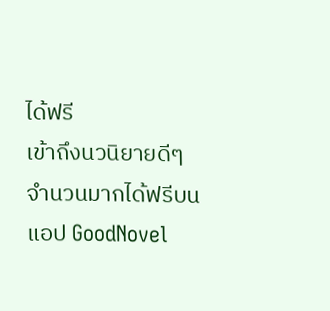ได้ฟรี
เข้าถึงนวนิยายดีๆ จำนวนมากได้ฟรีบนแอป GoodNovel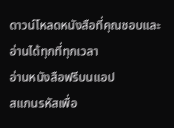ดาวน์โหลดหนังสือที่คุณชอบและอ่านได้ทุกที่ทุกเวลา
อ่านหนังสือฟรีบนแอป
สแกนรหัสเพื่อ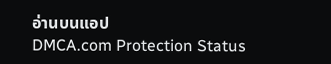อ่านบนแอป
DMCA.com Protection Status